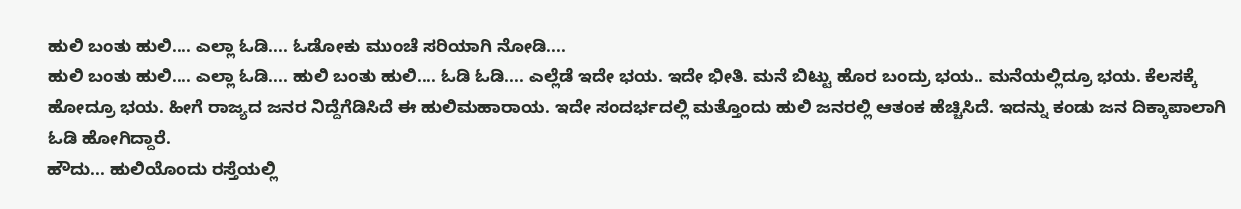ಹುಲಿ ಬಂತು ಹುಲಿ.... ಎಲ್ಲಾ ಓಡಿ.... ಓಡೋಕು ಮುಂಚೆ ಸರಿಯಾಗಿ ನೋಡಿ....
ಹುಲಿ ಬಂತು ಹುಲಿ.... ಎಲ್ಲಾ ಓಡಿ.... ಹುಲಿ ಬಂತು ಹುಲಿ.... ಓಡಿ ಓಡಿ.... ಎಲ್ಲೆಡೆ ಇದೇ ಭಯ. ಇದೇ ಭೀತಿ. ಮನೆ ಬಿಟ್ಟು ಹೊರ ಬಂದ್ರು ಭಯ.. ಮನೆಯಲ್ಲಿದ್ರೂ ಭಯ. ಕೆಲಸಕ್ಕೆ ಹೋದ್ರೂ ಭಯ. ಹೀಗೆ ರಾಜ್ಯದ ಜನರ ನಿದ್ದೆಗೆಡಿಸಿದೆ ಈ ಹುಲಿಮಹಾರಾಯ. ಇದೇ ಸಂದರ್ಭದಲ್ಲಿ ಮತ್ತೊಂದು ಹುಲಿ ಜನರಲ್ಲಿ ಆತಂಕ ಹೆಚ್ಚಿಸಿದೆ. ಇದನ್ನು ಕಂಡು ಜನ ದಿಕ್ಕಾಪಾಲಾಗಿ ಓಡಿ ಹೋಗಿದ್ದಾರೆ.
ಹೌದು... ಹುಲಿಯೊಂದು ರಸ್ತೆಯಲ್ಲಿ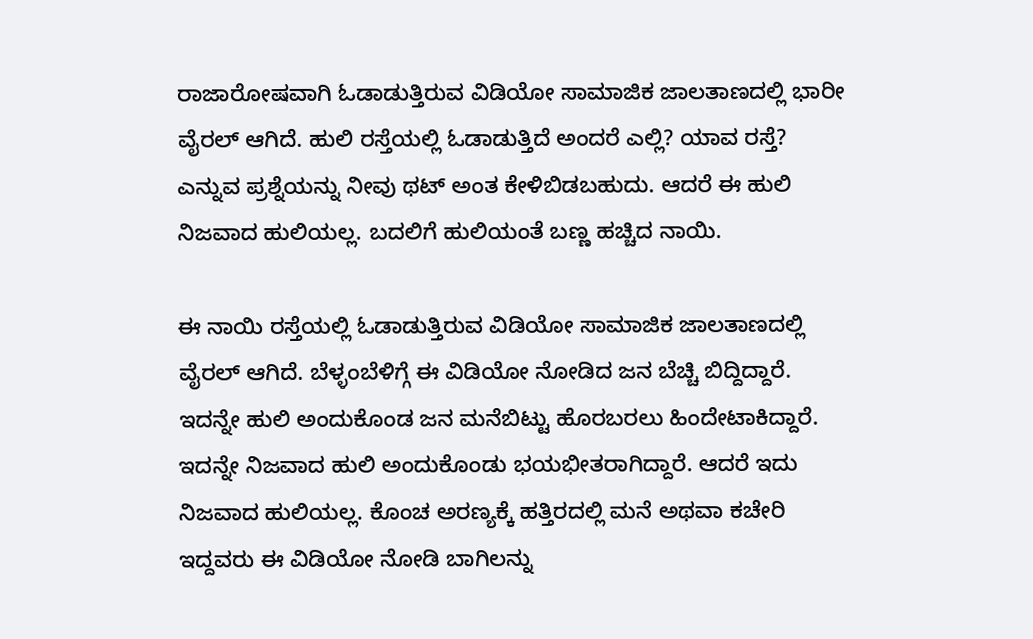ರಾಜಾರೋಷವಾಗಿ ಓಡಾಡುತ್ತಿರುವ ವಿಡಿಯೋ ಸಾಮಾಜಿಕ ಜಾಲತಾಣದಲ್ಲಿ ಭಾರೀ ವೈರಲ್ ಆಗಿದೆ. ಹುಲಿ ರಸ್ತೆಯಲ್ಲಿ ಓಡಾಡುತ್ತಿದೆ ಅಂದರೆ ಎಲ್ಲಿ? ಯಾವ ರಸ್ತೆ? ಎನ್ನುವ ಪ್ರಶ್ನೆಯನ್ನು ನೀವು ಥಟ್ ಅಂತ ಕೇಳಿಬಿಡಬಹುದು. ಆದರೆ ಈ ಹುಲಿ ನಿಜವಾದ ಹುಲಿಯಲ್ಲ. ಬದಲಿಗೆ ಹುಲಿಯಂತೆ ಬಣ್ಣ ಹಚ್ಚಿದ ನಾಯಿ.

ಈ ನಾಯಿ ರಸ್ತೆಯಲ್ಲಿ ಓಡಾಡುತ್ತಿರುವ ವಿಡಿಯೋ ಸಾಮಾಜಿಕ ಜಾಲತಾಣದಲ್ಲಿ ವೈರಲ್ ಆಗಿದೆ. ಬೆಳ್ಳಂಬೆಳಿಗ್ಗೆ ಈ ವಿಡಿಯೋ ನೋಡಿದ ಜನ ಬೆಚ್ಚಿ ಬಿದ್ದಿದ್ದಾರೆ. ಇದನ್ನೇ ಹುಲಿ ಅಂದುಕೊಂಡ ಜನ ಮನೆಬಿಟ್ಟು ಹೊರಬರಲು ಹಿಂದೇಟಾಕಿದ್ದಾರೆ. ಇದನ್ನೇ ನಿಜವಾದ ಹುಲಿ ಅಂದುಕೊಂಡು ಭಯಭೀತರಾಗಿದ್ದಾರೆ. ಆದರೆ ಇದು ನಿಜವಾದ ಹುಲಿಯಲ್ಲ. ಕೊಂಚ ಅರಣ್ಯಕ್ಕೆ ಹತ್ತಿರದಲ್ಲಿ ಮನೆ ಅಥವಾ ಕಚೇರಿ ಇದ್ದವರು ಈ ವಿಡಿಯೋ ನೋಡಿ ಬಾಗಿಲನ್ನು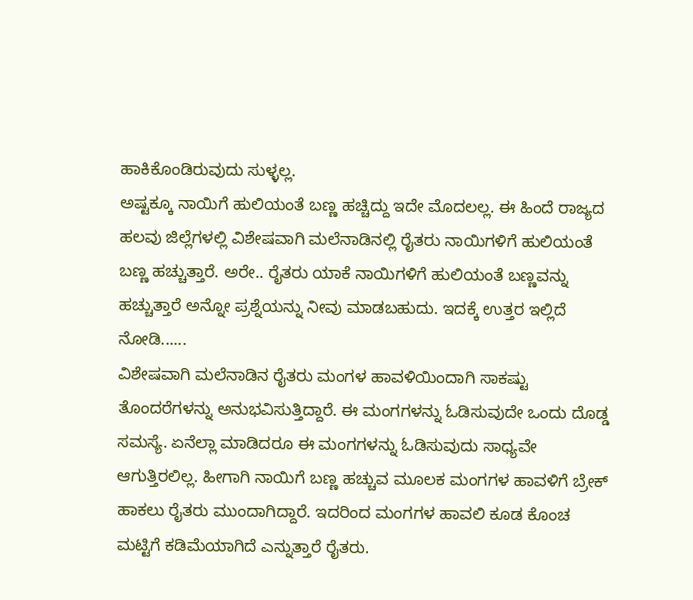ಹಾಕಿಕೊಂಡಿರುವುದು ಸುಳ್ಳಲ್ಲ.
ಅಷ್ಟಕ್ಕೂ ನಾಯಿಗೆ ಹುಲಿಯಂತೆ ಬಣ್ಣ ಹಚ್ಚಿದ್ದು ಇದೇ ಮೊದಲಲ್ಲ. ಈ ಹಿಂದೆ ರಾಜ್ಯದ ಹಲವು ಜಿಲ್ಲೆಗಳಲ್ಲಿ ವಿಶೇಷವಾಗಿ ಮಲೆನಾಡಿನಲ್ಲಿ ರೈತರು ನಾಯಿಗಳಿಗೆ ಹುಲಿಯಂತೆ ಬಣ್ಣ ಹಚ್ಚುತ್ತಾರೆ. ಅರೇ.. ರೈತರು ಯಾಕೆ ನಾಯಿಗಳಿಗೆ ಹುಲಿಯಂತೆ ಬಣ್ಣವನ್ನು ಹಚ್ಚುತ್ತಾರೆ ಅನ್ನೋ ಪ್ರಶ್ನೆಯನ್ನು ನೀವು ಮಾಡಬಹುದು. ಇದಕ್ಕೆ ಉತ್ತರ ಇಲ್ಲಿದೆ ನೋಡಿ......
ವಿಶೇಷವಾಗಿ ಮಲೆನಾಡಿನ ರೈತರು ಮಂಗಳ ಹಾವಳಿಯಿಂದಾಗಿ ಸಾಕಷ್ಟು ತೊಂದರೆಗಳನ್ನು ಅನುಭವಿಸುತ್ತಿದ್ದಾರೆ. ಈ ಮಂಗಗಳನ್ನು ಓಡಿಸುವುದೇ ಒಂದು ದೊಡ್ಡ ಸಮಸ್ಯೆ. ಏನೆಲ್ಲಾ ಮಾಡಿದರೂ ಈ ಮಂಗಗಳನ್ನು ಓಡಿಸುವುದು ಸಾಧ್ಯವೇ ಆಗುತ್ತಿರಲಿಲ್ಲ. ಹೀಗಾಗಿ ನಾಯಿಗೆ ಬಣ್ಣ ಹಚ್ಚುವ ಮೂಲಕ ಮಂಗಗಳ ಹಾವಳಿಗೆ ಬ್ರೇಕ್ ಹಾಕಲು ರೈತರು ಮುಂದಾಗಿದ್ದಾರೆ. ಇದರಿಂದ ಮಂಗಗಳ ಹಾವಲಿ ಕೂಡ ಕೊಂಚ ಮಟ್ಟಿಗೆ ಕಡಿಮೆಯಾಗಿದೆ ಎನ್ನುತ್ತಾರೆ ರೈತರು.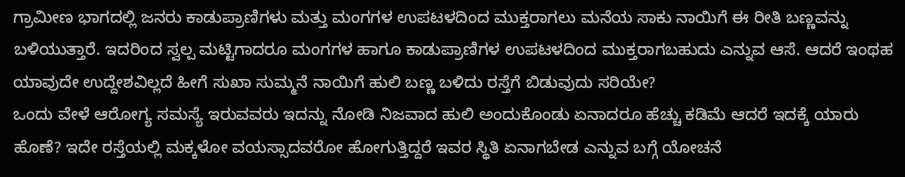ಗ್ರಾಮೀಣ ಭಾಗದಲ್ಲಿ ಜನರು ಕಾಡುಪ್ರಾಣಿಗಳು ಮತ್ತು ಮಂಗಗಳ ಉಪಟಳದಿಂದ ಮುಕ್ತರಾಗಲು ಮನೆಯ ಸಾಕು ನಾಯಿಗೆ ಈ ರೀತಿ ಬಣ್ಣವನ್ನು ಬಳಿಯುತ್ತಾರೆ. ಇದರಿಂದ ಸ್ವಲ್ಪ ಮಟ್ಟಿಗಾದರೂ ಮಂಗಗಳ ಹಾಗೂ ಕಾಡುಪ್ರಾಣಿಗಳ ಉಪಟಳದಿಂದ ಮುಕ್ತರಾಗಬಹುದು ಎನ್ನುವ ಆಸೆ. ಆದರೆ ಇಂಥಹ ಯಾವುದೇ ಉದ್ದೇಶವಿಲ್ಲದೆ ಹೀಗೆ ಸುಖಾ ಸುಮ್ಮನೆ ನಾಯಿಗೆ ಹುಲಿ ಬಣ್ಣ ಬಳಿದು ರಸ್ತೆಗೆ ಬಿಡುವುದು ಸರಿಯೇ?
ಒಂದು ವೇಳೆ ಆರೋಗ್ಯ ಸಮಸ್ಯೆ ಇರುವವರು ಇದನ್ನು ನೋಡಿ ನಿಜವಾದ ಹುಲಿ ಅಂದುಕೊಂಡು ಏನಾದರೂ ಹೆಚ್ಚು ಕಡಿಮೆ ಆದರೆ ಇದಕ್ಕೆ ಯಾರು ಹೊಣೆ? ಇದೇ ರಸ್ತೆಯಲ್ಲಿ ಮಕ್ಕಳೋ ವಯಸ್ಸಾದವರೋ ಹೋಗುತ್ತಿದ್ದರೆ ಇವರ ಸ್ಥಿತಿ ಏನಾಗಬೇಡ ಎನ್ನುವ ಬಗ್ಗೆ ಯೋಚನೆ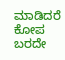ಮಾಡಿದರೆ ಕೋಪ ಬರದೇ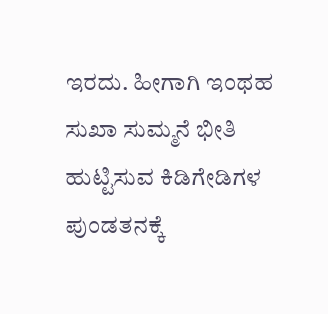ಇರದು. ಹೀಗಾಗಿ ಇಂಥಹ ಸುಖಾ ಸುಮ್ಮನೆ ಭೀತಿ ಹುಟ್ಟಿಸುವ ಕಿಡಿಗೇಡಿಗಳ ಪುಂಡತನಕ್ಕೆ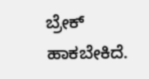ಬ್ರೇಕ್ ಹಾಕಬೇಕಿದೆ.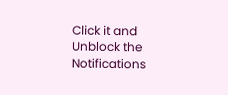Click it and Unblock the Notifications